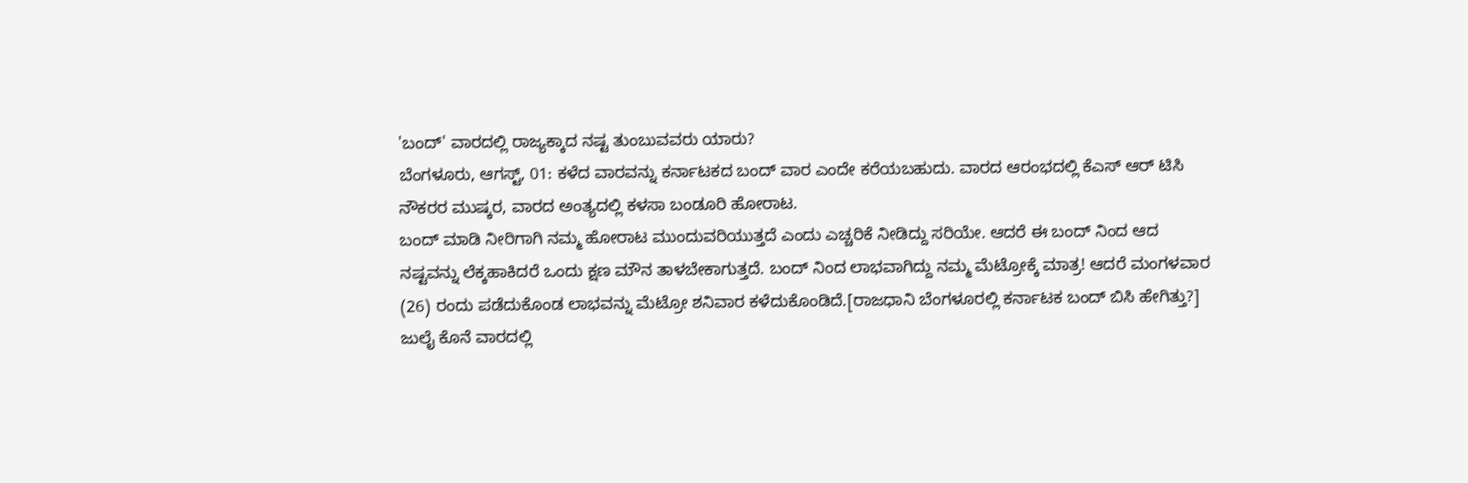'ಬಂದ್' ವಾರದಲ್ಲಿ ರಾಜ್ಯಕ್ಕಾದ ನಷ್ಟ ತುಂಬುವವರು ಯಾರು?
ಬೆಂಗಳೂರು, ಆಗಸ್ಟ್, 01: ಕಳೆದ ವಾರವನ್ನು ಕರ್ನಾಟಕದ ಬಂದ್ ವಾರ ಎಂದೇ ಕರೆಯಬಹುದು. ವಾರದ ಆರಂಭದಲ್ಲಿ ಕೆಎಸ್ ಆರ್ ಟಿಸಿ ನೌಕರರ ಮುಷ್ಕರ, ವಾರದ ಅಂತ್ಯದಲ್ಲಿ ಕಳಸಾ ಬಂಡೂರಿ ಹೋರಾಟ.
ಬಂದ್ ಮಾಡಿ ನೀರಿಗಾಗಿ ನಮ್ಮ ಹೋರಾಟ ಮುಂದುವರಿಯುತ್ತದೆ ಎಂದು ಎಚ್ಚರಿಕೆ ನೀಡಿದ್ದು ಸರಿಯೇ. ಆದರೆ ಈ ಬಂದ್ ನಿಂದ ಆದ ನಷ್ಟವನ್ನು ಲೆಕ್ಕಹಾಕಿದರೆ ಒಂದು ಕ್ಷಣ ಮೌನ ತಾಳಬೇಕಾಗುತ್ತದೆ. ಬಂದ್ ನಿಂದ ಲಾಭವಾಗಿದ್ದು ನಮ್ಮ ಮೆಟ್ರೋಕ್ಕೆ ಮಾತ್ರ! ಆದರೆ ಮಂಗಳವಾರ (26) ರಂದು ಪಡೆದುಕೊಂಡ ಲಾಭವನ್ನು ಮೆಟ್ರೋ ಶನಿವಾರ ಕಳೆದುಕೊಂಡಿದೆ.[ರಾಜಧಾನಿ ಬೆಂಗಳೂರಲ್ಲಿ ಕರ್ನಾಟಕ ಬಂದ್ ಬಿಸಿ ಹೇಗಿತ್ತು?]
ಜುಲೈ ಕೊನೆ ವಾರದಲ್ಲಿ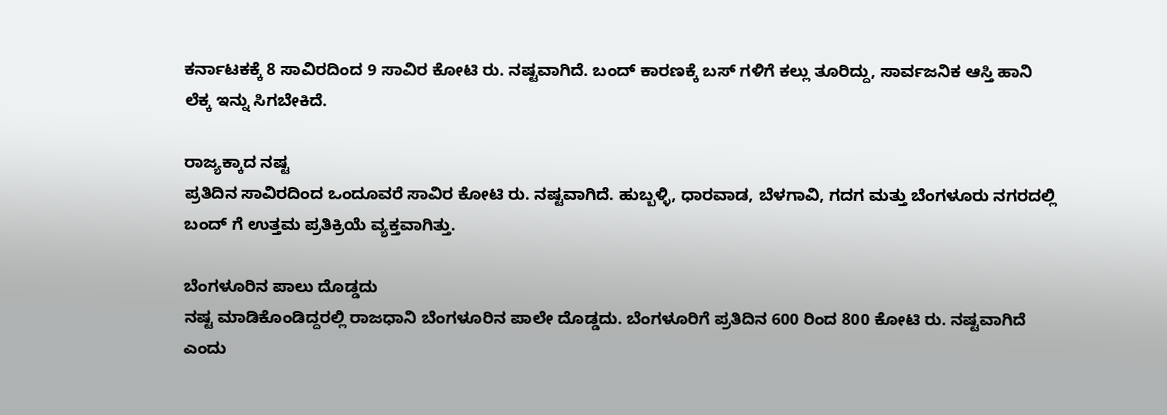ಕರ್ನಾಟಕಕ್ಕೆ 8 ಸಾವಿರದಿಂದ 9 ಸಾವಿರ ಕೋಟಿ ರು. ನಷ್ಟವಾಗಿದೆ. ಬಂದ್ ಕಾರಣಕ್ಕೆ ಬಸ್ ಗಳಿಗೆ ಕಲ್ಲು ತೂರಿದ್ದು, ಸಾರ್ವಜನಿಕ ಆಸ್ತಿ ಹಾನಿ ಲೆಕ್ಕ ಇನ್ನು ಸಿಗಬೇಕಿದೆ.

ರಾಜ್ಯಕ್ಕಾದ ನಷ್ಟ
ಪ್ರತಿದಿನ ಸಾವಿರದಿಂದ ಒಂದೂವರೆ ಸಾವಿರ ಕೋಟಿ ರು. ನಷ್ಟವಾಗಿದೆ. ಹುಬ್ಬಳ್ಳಿ, ಧಾರವಾಡ, ಬೆಳಗಾವಿ, ಗದಗ ಮತ್ತು ಬೆಂಗಳೂರು ನಗರದಲ್ಲಿ ಬಂದ್ ಗೆ ಉತ್ತಮ ಪ್ರತಿಕ್ರಿಯೆ ವ್ಯಕ್ತವಾಗಿತ್ತು.

ಬೆಂಗಳೂರಿನ ಪಾಲು ದೊಡ್ಡದು
ನಷ್ಟ ಮಾಡಿಕೊಂಡಿದ್ದರಲ್ಲಿ ರಾಜಧಾನಿ ಬೆಂಗಳೂರಿನ ಪಾಲೇ ದೊಡ್ಡದು. ಬೆಂಗಳೂರಿಗೆ ಪ್ರತಿದಿನ 600 ರಿಂದ 800 ಕೋಟಿ ರು. ನಷ್ಟವಾಗಿದೆ ಎಂದು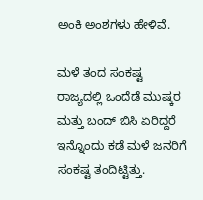ಅಂಕಿ ಅಂಶಗಳು ಹೇಳಿವೆ.

ಮಳೆ ತಂದ ಸಂಕಷ್ಟ
ರಾಜ್ಯದಲ್ಲಿ ಒಂದೆಡೆ ಮುಷ್ಕರ ಮತ್ತು ಬಂದ್ ಬಿಸಿ ಏರಿದ್ದರೆ ಇನ್ನೊಂದು ಕಡೆ ಮಳೆ ಜನರಿಗೆ ಸಂಕಷ್ಟ ತಂದಿಟ್ಟಿತ್ತು.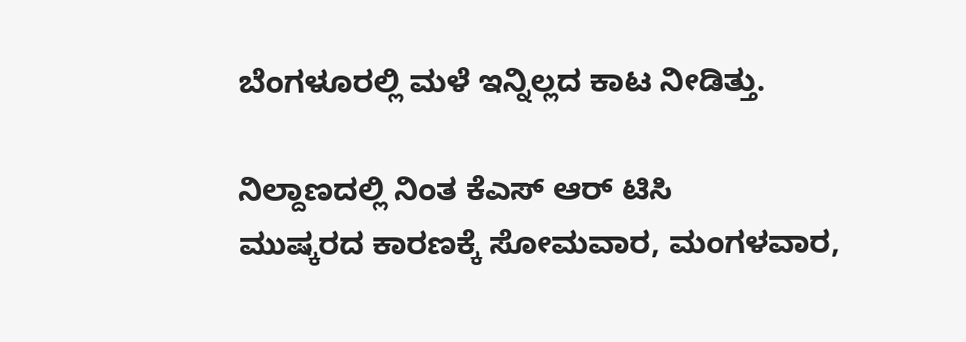ಬೆಂಗಳೂರಲ್ಲಿ ಮಳೆ ಇನ್ನಿಲ್ಲದ ಕಾಟ ನೀಡಿತ್ತು.

ನಿಲ್ದಾಣದಲ್ಲಿ ನಿಂತ ಕೆಎಸ್ ಆರ್ ಟಿಸಿ
ಮುಷ್ಕರದ ಕಾರಣಕ್ಕೆ ಸೋಮವಾರ, ಮಂಗಳವಾರ,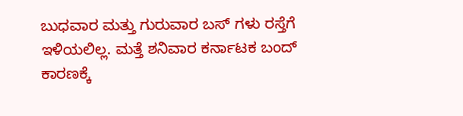ಬುಧವಾರ ಮತ್ತು ಗುರುವಾರ ಬಸ್ ಗಳು ರಸ್ತೆಗೆ ಇಳಿಯಲಿಲ್ಲ. ಮತ್ತೆ ಶನಿವಾರ ಕರ್ನಾಟಕ ಬಂದ್ ಕಾರಣಕ್ಕೆ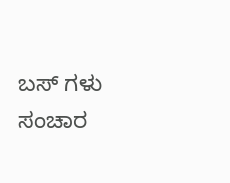ಬಸ್ ಗಳು ಸಂಚಾರ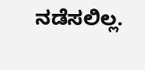ನಡೆಸಲಿಲ್ಲ.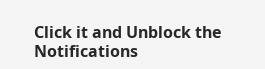Click it and Unblock the Notifications